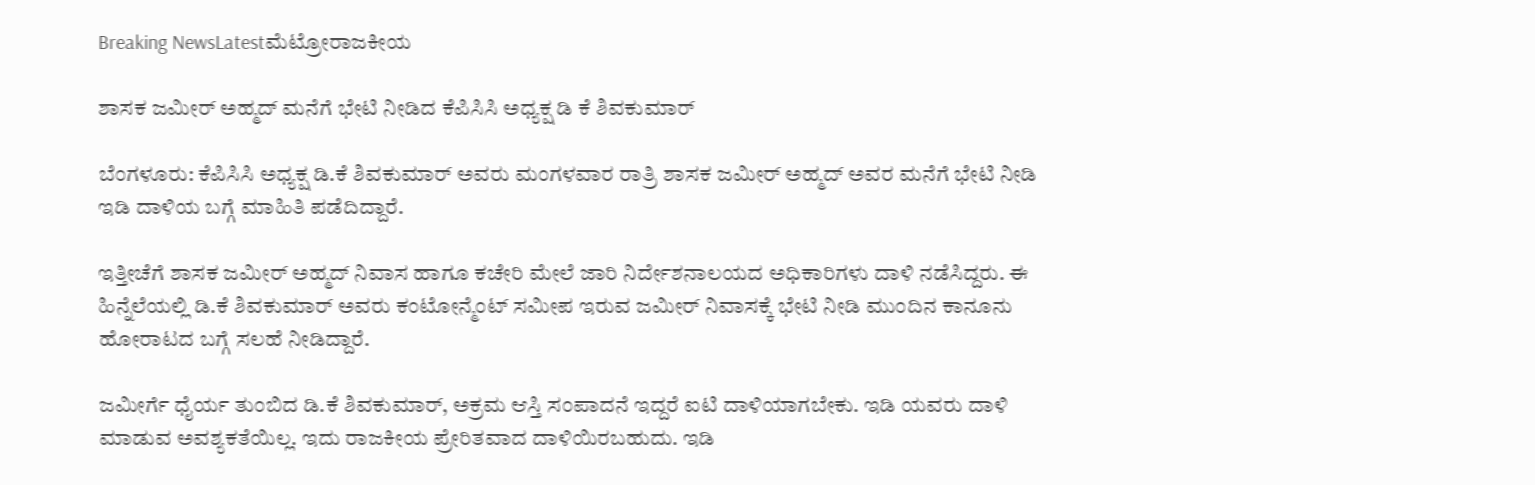Breaking NewsLatestಮೆಟ್ರೋರಾಜಕೀಯ

ಶಾಸಕ ಜಮೀರ್ ಅಹ್ಮದ್ ಮನೆಗೆ ಭೇಟಿ ನೀಡಿದ ಕೆಪಿಸಿಸಿ ಅಧ್ಯಕ್ಷ ಡಿ ಕೆ ಶಿವಕುಮಾರ್

ಬೆಂಗಳೂರು: ಕೆಪಿಸಿಸಿ ಅಧ್ಯಕ್ಷ ಡಿ.ಕೆ ಶಿವಕುಮಾರ್ ಅವರು ಮಂಗಳವಾರ ರಾತ್ರಿ ಶಾಸಕ ಜಮೀರ್ ಅಹ್ಮದ್ ಅವರ ಮನೆಗೆ ಭೇಟಿ ನೀಡಿ ಇಡಿ ದಾಳಿಯ ಬಗ್ಗೆ ಮಾಹಿತಿ ಪಡೆದಿದ್ದಾರೆ.

ಇತ್ತೀಚೆಗೆ ಶಾಸಕ ಜಮೀರ್ ಅಹ್ಮದ್ ನಿವಾಸ ಹಾಗೂ ಕಚೇರಿ ಮೇಲೆ ಜಾರಿ ನಿರ್ದೇಶನಾಲಯದ ಅಧಿಕಾರಿಗಳು ದಾಳಿ ನಡೆಸಿದ್ದರು. ಈ ಹಿನ್ನೆಲೆಯಲ್ಲಿ ಡಿ.ಕೆ ಶಿವಕುಮಾರ್ ಅವರು ಕಂಟೋನ್ಮೆಂಟ್ ಸಮೀಪ ಇರುವ ಜಮೀರ್ ನಿವಾಸಕ್ಕೆ ಭೇಟಿ ನೀಡಿ ಮುಂದಿನ ಕಾನೂನು ಹೋರಾಟದ ಬಗ್ಗೆ ಸಲಹೆ ನೀಡಿದ್ದಾರೆ.

ಜಮೀರ್ಗೆ ಧೈರ್ಯ ತುಂಬಿದ ಡಿ.ಕೆ ಶಿವಕುಮಾರ್, ಅಕ್ರಮ ಆಸ್ತಿ ಸಂಪಾದನೆ ಇದ್ದರೆ ಐಟಿ ದಾಳಿಯಾಗಬೇಕು. ಇಡಿ ಯವರು ದಾಳಿ ಮಾಡುವ ಅವಶ್ಯಕತೆಯಿಲ್ಲ. ಇದು ರಾಜಕೀಯ ಪ್ರೇರಿತವಾದ ದಾಳಿಯಿರಬಹುದು. ಇಡಿ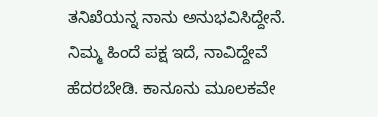ತನಿಖೆಯನ್ನ ನಾನು ಅನುಭವಿಸಿದ್ದೇನೆ. ನಿಮ್ಮ ಹಿಂದೆ ಪಕ್ಷ ಇದೆ, ನಾವಿದ್ದೇವೆ ಹೆದರಬೇಡಿ. ಕಾನೂನು ಮೂಲಕವೇ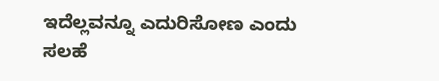ಇದೆಲ್ಲವನ್ನೂ ಎದುರಿಸೋಣ ಎಂದು ಸಲಹೆ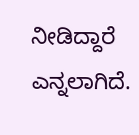ನೀಡಿದ್ದಾರೆ ಎನ್ನಲಾಗಿದೆ.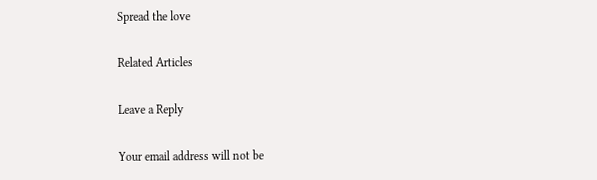Spread the love

Related Articles

Leave a Reply

Your email address will not be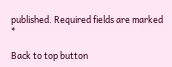published. Required fields are marked *

Back to top button